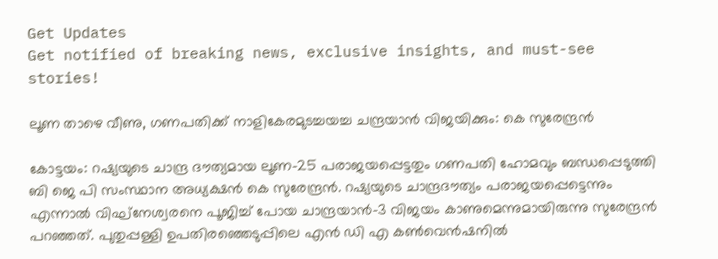Get Updates
Get notified of breaking news, exclusive insights, and must-see stories!

ലൂണ താഴെ വീണു, ഗണപതിക്ക് നാളികേരമുടച്ചയച്ച ചന്ദ്രയാന്‍ വിജയിക്കും: കെ സുരേന്ദ്രന്‍

കോട്ടയം: റഷ്യയുടെ ചാന്ദ്ര ദൗത്യമായ ലൂണ-25 പരാജയപ്പെട്ടതും ഗണപതി ഹോമവും ബന്ധപ്പെടുത്തി ബി ജെ പി സംസ്ഥാന അധ്യക്ഷന്‍ കെ സുരേന്ദ്രന്‍. റഷ്യയുടെ ചാന്ദ്രദൗത്യം പരാജയപ്പെട്ടെന്നും എന്നാല്‍ വിഘ്‌നേശ്വരനെ പൂജിച്ച് പോയ ചാന്ദ്രയാന്‍-3 വിജയം കാണുമെന്നുമായിരുന്നു സുരേന്ദ്രന്‍ പറഞ്ഞത്. പുതുപ്പള്ളി ഉപതിരഞ്ഞെടുപ്പിലെ എന്‍ ഡി എ കണ്‍വെന്‍ഷനില്‍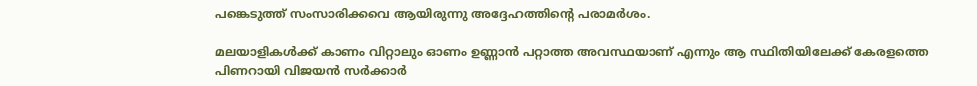പങ്കെടുത്ത് സംസാരിക്കവെ ആയിരുന്നു അദ്ദേഹത്തിന്റെ പരാമര്‍ശം.

മലയാളികള്‍ക്ക് കാണം വിറ്റാലും ഓണം ഉണ്ണാന്‍ പറ്റാത്ത അവസ്ഥയാണ് എന്നും ആ സ്ഥിതിയിലേക്ക് കേരളത്തെ പിണറായി വിജയന്‍ സര്‍ക്കാര്‍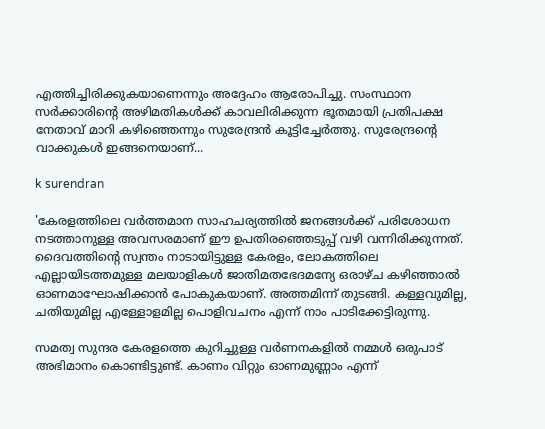എത്തിച്ചിരിക്കുകയാണെന്നും അദ്ദേഹം ആരോപിച്ചു. സംസ്ഥാന സര്‍ക്കാരിന്റെ അഴിമതികള്‍ക്ക് കാവലിരിക്കുന്ന ഭൂതമായി പ്രതിപക്ഷ നേതാവ് മാറി കഴിഞ്ഞെന്നും സുരേന്ദ്രന്‍ കൂട്ടിച്ചേര്‍ത്തു. സുരേന്ദ്രന്റെ വാക്കുകള്‍ ഇങ്ങനെയാണ്...

k surendran

'കേരളത്തിലെ വര്‍ത്തമാന സാഹചര്യത്തില്‍ ജനങ്ങള്‍ക്ക് പരിശോധന നടത്താനുള്ള അവസരമാണ് ഈ ഉപതിരഞ്ഞെടുപ്പ് വഴി വന്നിരിക്കുന്നത്. ദൈവത്തിന്റെ സ്വന്തം നാടായിട്ടുള്ള കേരളം, ലോകത്തിലെ എല്ലായിടത്തമുള്ള മലയാളികള്‍ ജാതിമതഭേദമന്യേ ഒരാഴ്ച കഴിഞ്ഞാല്‍ ഓണമാഘോഷിക്കാന്‍ പോകുകയാണ്. അത്തമിന്ന് തുടങ്ങി. കള്ളവുമില്ല, ചതിയുമില്ല എള്ളോളമില്ല പൊളിവചനം എന്ന് നാം പാടിക്കേട്ടിരുന്നു.

സമത്വ സുന്ദര കേരളത്തെ കുറിച്ചുള്ള വര്‍ണനകളില്‍ നമ്മള്‍ ഒരുപാട് അഭിമാനം കൊണ്ടിട്ടുണ്ട്. കാണം വിറ്റും ഓണമുണ്ണാം എന്ന്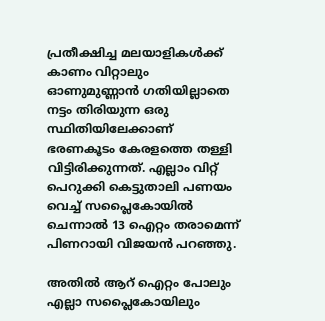പ്രതീക്ഷിച്ച മലയാളികള്‍ക്ക് കാണം വിറ്റാലും ഓണുമുണ്ണാന്‍ ഗതിയില്ലാതെ നട്ടം തിരിയുന്ന ഒരു സ്ഥിതിയിലേക്കാണ് ഭരണകൂടം കേരളത്തെ തള്ളി വിട്ടിരിക്കുന്നത്. എല്ലാം വിറ്റ് പെറുക്കി കെട്ടുതാലി പണയം വെച്ച് സപ്ലൈകോയില്‍ ചെന്നാല്‍ 13 ഐറ്റം തരാമെന്ന് പിണറായി വിജയന്‍ പറഞ്ഞു.

അതില്‍ ആറ് ഐറ്റം പോലും എല്ലാ സപ്ലൈകോയിലും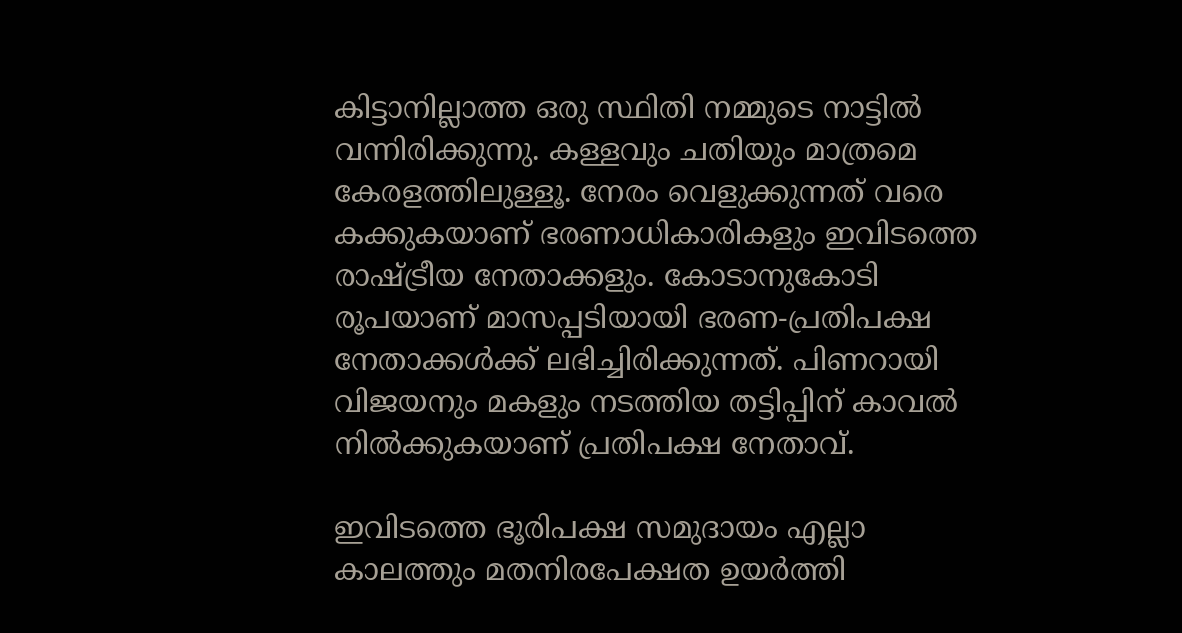കിട്ടാനില്ലാത്ത ഒരു സ്ഥിതി നമ്മുടെ നാട്ടില്‍ വന്നിരിക്കുന്നു. കള്ളവും ചതിയും മാത്രമെ കേരളത്തിലുള്ളൂ. നേരം വെളുക്കുന്നത് വരെ കക്കുകയാണ് ഭരണാധികാരികളും ഇവിടത്തെ രാഷ്ട്രീയ നേതാക്കളും. കോടാനുകോടി രൂപയാണ് മാസപ്പടിയായി ഭരണ-പ്രതിപക്ഷ നേതാക്കള്‍ക്ക് ലഭിച്ചിരിക്കുന്നത്. പിണറായി വിജയനും മകളും നടത്തിയ തട്ടിപ്പിന് കാവല്‍ നില്‍ക്കുകയാണ് പ്രതിപക്ഷ നേതാവ്.

ഇവിടത്തെ ഭൂരിപക്ഷ സമുദായം എല്ലാ കാലത്തും മതനിരപേക്ഷത ഉയര്‍ത്തി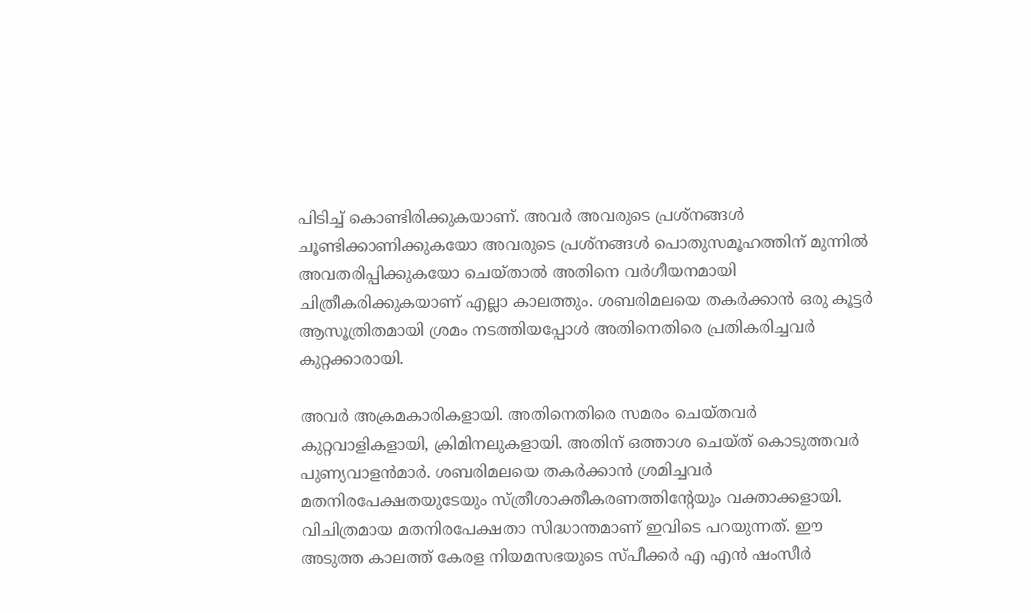പിടിച്ച് കൊണ്ടിരിക്കുകയാണ്. അവര്‍ അവരുടെ പ്രശ്‌നങ്ങള്‍ ചൂണ്ടിക്കാണിക്കുകയോ അവരുടെ പ്രശ്‌നങ്ങള്‍ പൊതുസമൂഹത്തിന് മുന്നില്‍ അവതരിപ്പിക്കുകയോ ചെയ്താല്‍ അതിനെ വര്‍ഗീയനമായി ചിത്രീകരിക്കുകയാണ് എല്ലാ കാലത്തും. ശബരിമലയെ തകര്‍ക്കാന്‍ ഒരു കൂട്ടര്‍ ആസൂത്രിതമായി ശ്രമം നടത്തിയപ്പോള്‍ അതിനെതിരെ പ്രതികരിച്ചവര്‍ കുറ്റക്കാരായി.

അവര്‍ അക്രമകാരികളായി. അതിനെതിരെ സമരം ചെയ്തവര്‍ കുറ്റവാളികളായി, ക്രിമിനലുകളായി. അതിന് ഒത്താശ ചെയ്ത് കൊടുത്തവര്‍ പുണ്യവാളന്‍മാര്‍. ശബരിമലയെ തകര്‍ക്കാന്‍ ശ്രമിച്ചവര്‍ മതനിരപേക്ഷതയുടേയും സ്ത്രീശാക്തീകരണത്തിന്റേയും വക്താക്കളായി. വിചിത്രമായ മതനിരപേക്ഷതാ സിദ്ധാന്തമാണ് ഇവിടെ പറയുന്നത്. ഈ അടുത്ത കാലത്ത് കേരള നിയമസഭയുടെ സ്പീക്കര്‍ എ എന്‍ ഷംസീര്‍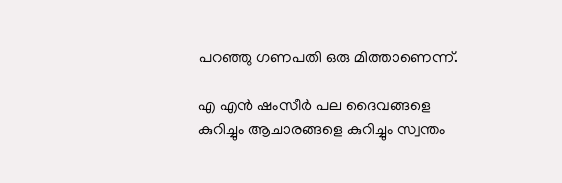പറഞ്ഞു ഗണപതി ഒരു മിത്താണെന്ന്.

എ എന്‍ ഷംസീര്‍ പല ദൈവങ്ങളെ കുറിച്ചും ആചാരങ്ങളെ കുറിച്ചും സ്വന്തം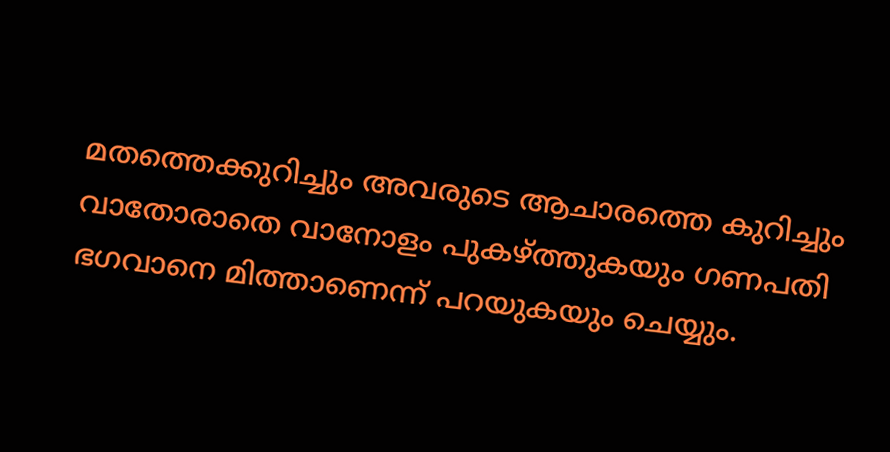മതത്തെക്കുറിച്ചും അവരുടെ ആചാരത്തെ കുറിച്ചും വാതോരാതെ വാനോളം പുകഴ്ത്തുകയും ഗണപതി ഭഗവാനെ മിത്താണെന്ന് പറയുകയും ചെയ്യും.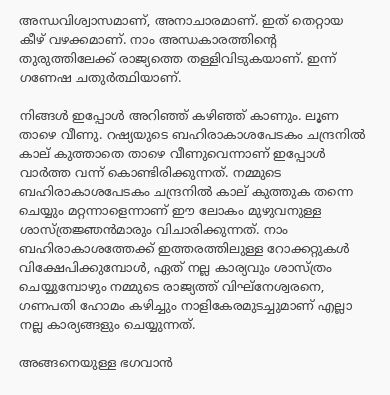അന്ധവിശ്വാസമാണ്, അനാചാരമാണ്. ഇത് തെറ്റായ കീഴ് വഴക്കമാണ്. നാം അന്ധകാരത്തിന്റെ തുരുത്തിലേക്ക് രാജ്യത്തെ തള്ളിവിടുകയാണ്. ഇന്ന് ഗണേഷ ചതുര്‍ത്ഥിയാണ്.

നിങ്ങള്‍ ഇപ്പോള്‍ അറിഞ്ഞ് കഴിഞ്ഞ് കാണും. ലൂണ താഴെ വീണു. റഷ്യയുടെ ബഹിരാകാശപേടകം ചന്ദ്രനില്‍ കാല് കുത്താതെ താഴെ വീണുവെന്നാണ് ഇപ്പോള്‍ വാര്‍ത്ത വന്ന് കൊണ്ടിരിക്കുന്നത്. നമ്മുടെ ബഹിരാകാശപേടകം ചന്ദ്രനില്‍ കാല് കുത്തുക തന്നെ ചെയ്യും മറ്റന്നാളെന്നാണ് ഈ ലോകം മുഴുവനുള്ള ശാസ്ത്രജ്ഞന്‍മാരും വിചാരിക്കുന്നത്. നാം ബഹിരാകാശത്തേക്ക് ഇത്തരത്തിലുള്ള റോക്കറ്റുകള്‍ വിക്ഷേപിക്കുമ്പോള്‍, ഏത് നല്ല കാര്യവും ശാസ്ത്രം ചെയ്യുമ്പോഴും നമ്മുടെ രാജ്യത്ത് വിഘ്‌നേശ്വരനെ, ഗണപതി ഹോമം കഴിച്ചും നാളികേരമുടച്ചുമാണ് എല്ലാ നല്ല കാര്യങ്ങളും ചെയ്യുന്നത്.

അങ്ങനെയുള്ള ഭഗവാന്‍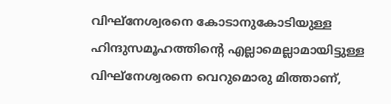വിഘ്‌നേശ്വരനെ കോടാനുകോടിയുള്ള ഹിന്ദുസമൂഹത്തിന്റെ എല്ലാമെല്ലാമായിട്ടുള്ള വിഘ്‌നേശ്വരനെ വെറുമൊരു മിത്താണ്,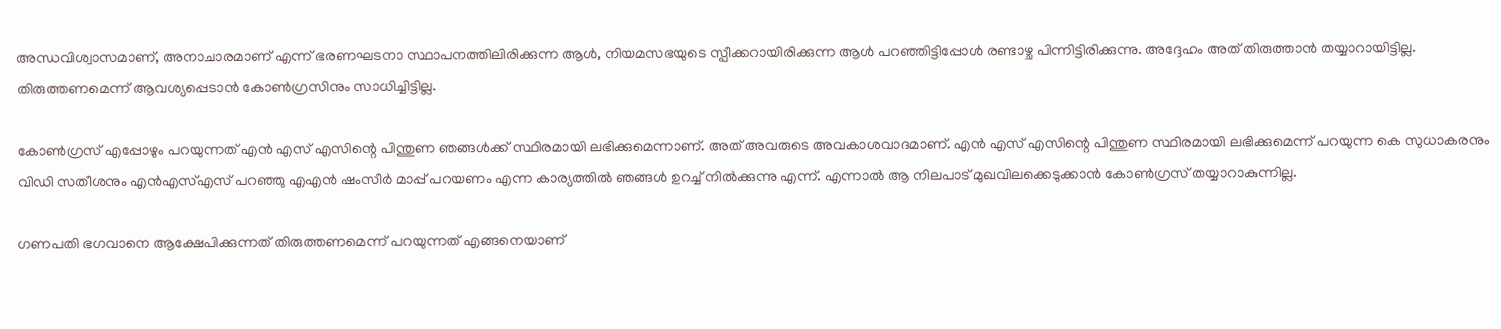അന്ധവിശ്വാസമാണ്, അനാചാരമാണ് എന്ന് ഭരണഘടനാ സ്ഥാപനത്തിലിരിക്കുന്ന ആള്‍, നിയമസഭയുടെ സ്പീക്കറായിരിക്കുന്ന ആള്‍ പറഞ്ഞിട്ടിപ്പോള്‍ രണ്ടാഴ്ച പിന്നിട്ടിരിക്കുന്നു. അദ്ദേഹം അത് തിരുത്താന്‍ തയ്യാറായിട്ടില്ല. തിരുത്തണമെന്ന് ആവശ്യപ്പെടാന്‍ കോണ്‍ഗ്രസിനും സാധിച്ചിട്ടില്ല.

കോണ്‍ഗ്രസ് എപ്പോഴും പറയുന്നത് എന്‍ എസ് എസിന്റെ പിന്തുണ ഞങ്ങള്‍ക്ക് സ്ഥിരമായി ലഭിക്കുമെന്നാണ്. അത് അവരുടെ അവകാശവാദമാണ്. എന്‍ എസ് എസിന്റെ പിന്തുണ സ്ഥിരമായി ലഭിക്കുമെന്ന് പറയുന്ന കെ സുധാകരനും വിഡി സതീശനും എന്‍എസ്എസ് പറഞ്ഞു എഎന്‍ ഷംസീര്‍ മാപ്പ് പറയണം എന്ന കാര്യത്തില്‍ ഞങ്ങള്‍ ഉറച്ച് നില്‍ക്കുന്നു എന്ന്. എന്നാല്‍ ആ നിലപാട് മുഖവിലക്കെടുക്കാന്‍ കോണ്‍ഗ്രസ് തയ്യാറാകുന്നില്ല.

ഗണപതി ഭഗവാനെ ആക്ഷേപിക്കുന്നത് തിരുത്തണമെന്ന് പറയുന്നത് എങ്ങനെയാണ്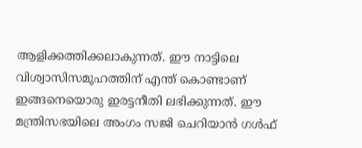ആളിക്കത്തിക്കലാകുന്നത്. ഈ നാട്ടിലെ വിശ്വാസിസമൂഹത്തിന് എന്ത് കൊണ്ടാണ് ഇങ്ങനെയൊരു ഇരട്ടനീതി ലഭിക്കുന്നത്. ഈ മന്ത്രിസഭയിലെ അംഗം സജി ചെറിയാന്‍ ഗള്‍ഫ്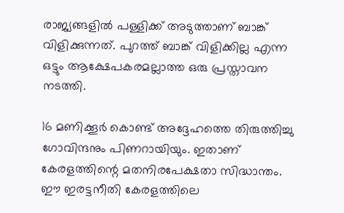രാജ്യങ്ങളില്‍ പള്ളിക്ക് അടുത്താണ് ബാങ്ക് വിളിക്കുന്നത്. പുറത്ത് ബാങ്ക് വിളിക്കില്ല എന്ന ഒട്ടും ആക്ഷേപകരമല്ലാത്ത ഒരു പ്രസ്താവന നടത്തി.

16 മണിക്കൂര്‍ കൊണ്ട് അദ്ദേഹത്തെ തിരുത്തിച്ചു ഗോവിന്ദനും പിണറായിയും. ഇതാണ് കേരളത്തിന്റെ മതനിരപേക്ഷതാ സിദ്ധാന്തം. ഈ ഇരട്ടനീതി കേരളത്തിലെ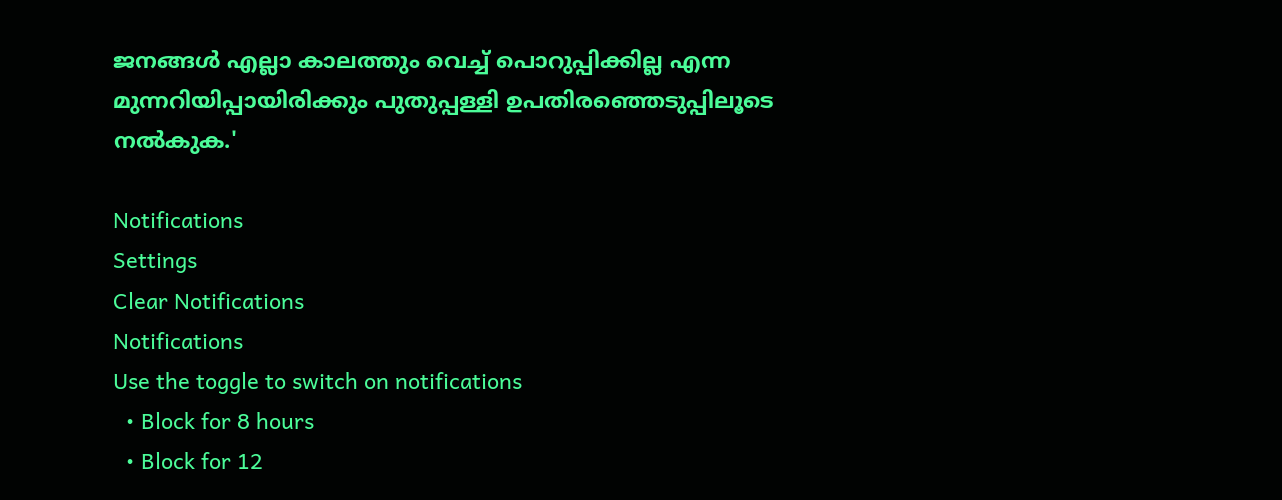ജനങ്ങള്‍ എല്ലാ കാലത്തും വെച്ച് പൊറുപ്പിക്കില്ല എന്ന മുന്നറിയിപ്പായിരിക്കും പുതുപ്പള്ളി ഉപതിരഞ്ഞെടുപ്പിലൂടെ നല്‍കുക.'

Notifications
Settings
Clear Notifications
Notifications
Use the toggle to switch on notifications
  • Block for 8 hours
  • Block for 12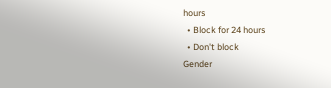hours
  • Block for 24 hours
  • Don't block
Gender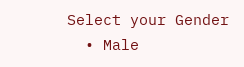Select your Gender
  • Male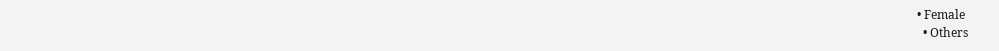• Female
  • Others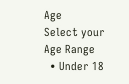Age
Select your Age Range
  • Under 18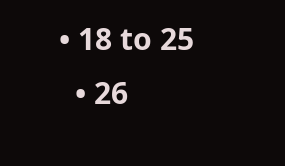• 18 to 25
  • 26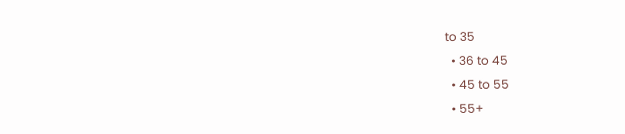to 35
  • 36 to 45
  • 45 to 55
  • 55+